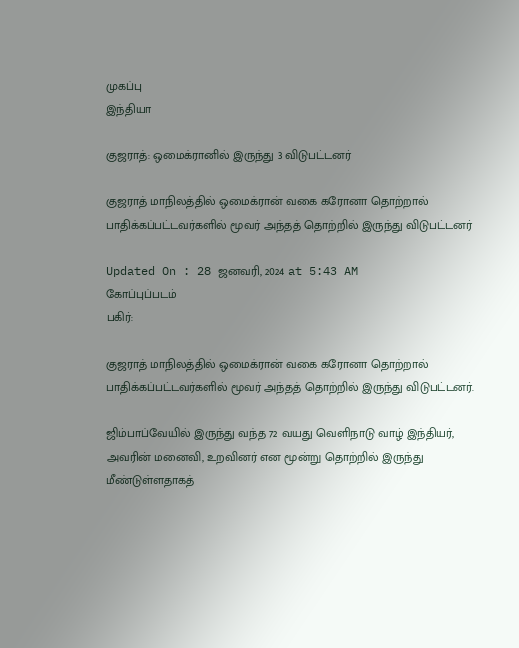முகப்பு
இந்தியா

குஜராத்: ஒமைக்ரானில் இருந்து 3 விடுபட்டனர்

குஜராத் மாநிலத்தில் ஒமைக்ரான் வகை கரோனா தொற்றால் பாதிக்கப்பட்டவர்களில் மூவர் அந்தத் தொற்றில் இருந்து விடுபட்டனர்

Updated On : 28 ஜனவரி, 2024 at 5:43 AM
கோப்புப்படம்
பகிர்:

குஜராத் மாநிலத்தில் ஒமைக்ரான் வகை கரோனா தொற்றால் பாதிக்கப்பட்டவர்களில் மூவர் அந்தத் தொற்றில் இருந்து விடுபட்டனர்.

ஜிம்பாப்வேயில் இருந்து வந்த 72 வயது வெளிநாடு வாழ் இந்தியர், அவரின் மனைவி, உறவினர் என மூன்று தொற்றில் இருந்து மீண்டுள்ளதாகத்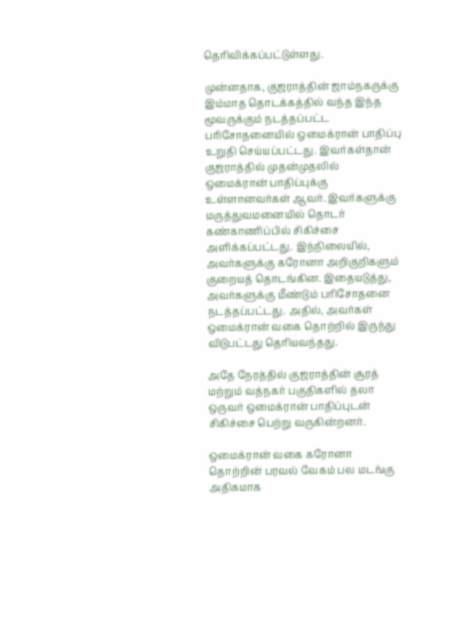தெரிவிக்கப்பட்டுள்ளது.

முன்னதாக, குஜராத்தின் ஜாம்நகருக்கு இம்மாத தொடக்கத்தில் வந்த இந்த மூவருக்கும் நடத்தப்பட்ட பரிசோதனையில் ஒமைக்ரான் பாதிப்பு உறுதி செய்யப்பட்டது. இவர்கள்தான் குஜராத்தில் முதன்முதலில் ஒமைக்ரான் பாதிப்புக்கு உள்ளானவர்கள் ஆவர். இவர்களுக்கு மருத்துவமனையில் தொடர் கண்காணிப்பில் சிகிச்சை அளிக்கப்பட்டது. இந்நிலையில், அவர்களுக்கு கரோனா அறிகுறிகளும் குறையத் தொடங்கின. இதையடுத்து, அவர்களுக்கு மீண்டும் பரிசோதனை நடத்தப்பட்டது. அதில், அவர்கள் ஒமைக்ரான் வகை தொற்றில் இருந்து விடுபட்டது தெரியவந்தது.

அதே நேரத்தில் குஜராத்தின் சூரத் மற்றும் வத்நகர் பகுதிகளில் தலா ஒருவர் ஒமைக்ரான் பாதிப்புடன் சிகிச்சை பெற்று வருகின்றனர்.

ஒமைக்ரான் வகை கரோனா தொற்றின் பரவல் வேகம் பல மடங்கு அதிகமாக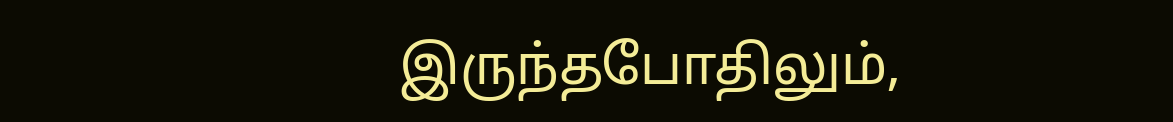இருந்தபோதிலும்,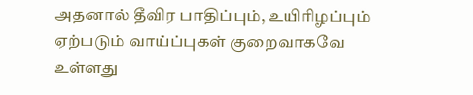அதனால் தீவிர பாதிப்பும், உயிரிழப்பும் ஏற்படும் வாய்ப்புகள் குறைவாகவே உள்ளது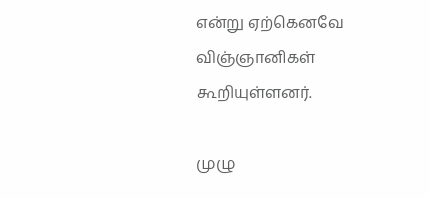என்று ஏற்கெனவே விஞ்ஞானிகள் கூறியுள்ளனர்.

முழு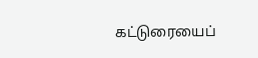கட்டுரையைப்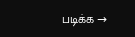படிக்க →